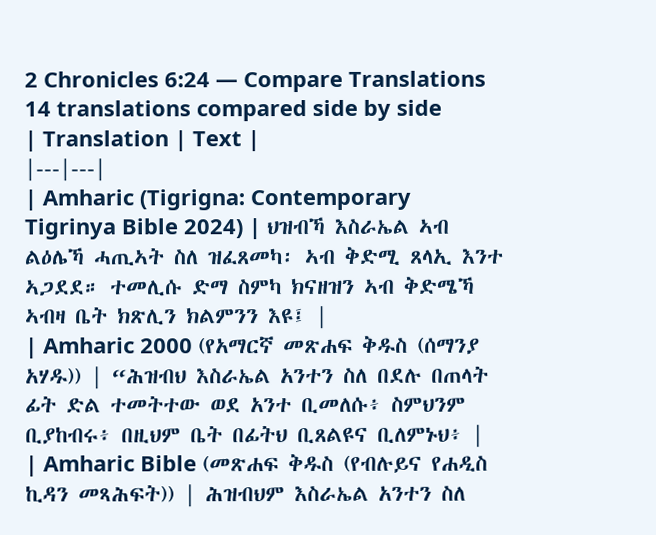2 Chronicles 6:24 — Compare Translations
14 translations compared side by side
| Translation | Text |
|---|---|
| Amharic (Tigrigna: Contemporary Tigrinya Bible 2024) | ህዝብኻ እስራኤል ኣብ ልዕሌኻ ሓጢኣት ስለ ዝፈጸመካ፡ ኣብ ቅድሚ ጸላኢ እንተ ኣጋደደ። ተመሊሱ ድማ ስምካ ክናዘዝን ኣብ ቅድሜኻ ኣብዛ ቤት ክጽሊን ክልምንን እዩ፤ |
| Amharic 2000 (የአማርኛ መጽሐፍ ቅዱስ (ሰማንያ አሃዱ)) | “ሕዝብህ እስራኤል አንተን ስለ በደሉ በጠላት ፊት ድል ተመትተው ወደ አንተ ቢመለሱ፥ ስምህንም ቢያከብሩ፥ በዚህም ቤት በፊትህ ቢጸልዩና ቢለምኑህ፥ |
| Amharic Bible (መጽሐፍ ቅዱስ (የብሉይና የሐዲስ ኪዳን መጻሕፍት)) | ሕዝብህም እስራኤል አንተን ስለ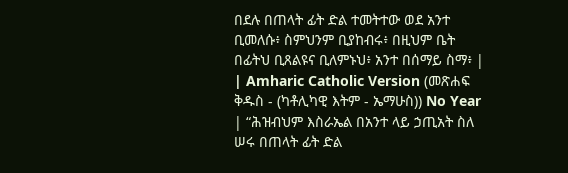በደሉ በጠላት ፊት ድል ተመትተው ወደ አንተ ቢመለሱ፥ ስምህንም ቢያከብሩ፥ በዚህም ቤት በፊትህ ቢጸልዩና ቢለምኑህ፥ አንተ በሰማይ ስማ፥ |
| Amharic Catholic Version (መጽሐፍ ቅዱስ - (ካቶሊካዊ እትም - ኤማሁስ)) No Year | “ሕዝብህም እስራኤል በአንተ ላይ ኃጢአት ስለ ሠሩ በጠላት ፊት ድል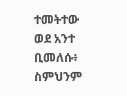ተመትተው ወደ አንተ ቢመለሱ፥ ስምህንም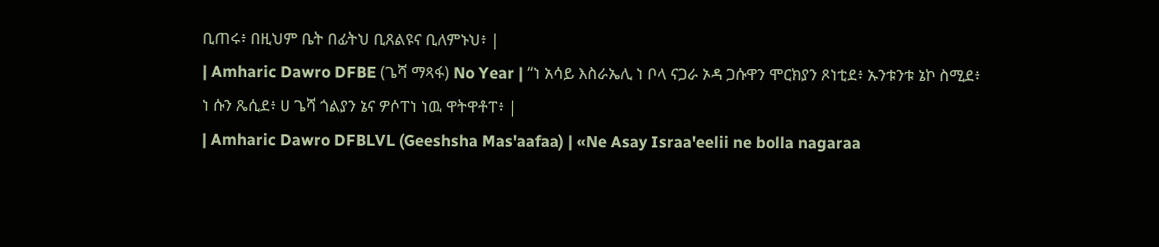ቢጠሩ፥ በዚህም ቤት በፊትህ ቢጸልዩና ቢለምኑህ፥ |
| Amharic Dawro DFBE (ጌሻ ማጻፋ) No Year | “ነ አሳይ እስራኤሊ ነ ቦላ ናጋራ ኦዳ ጋሱዋን ሞርክያን ጾነቲደ፥ ኡንቱንቱ ኔኮ ስሚደ፥ ነ ሱን ጼሲደ፥ ሀ ጌሻ ጎልያን ኔና ዎሶፐነ ነዉ ዋትዋቶፐ፥ |
| Amharic Dawro DFBLVL (Geeshsha Mas'aafaa) | «Ne Asay Israa'eelii ne bolla nagaraa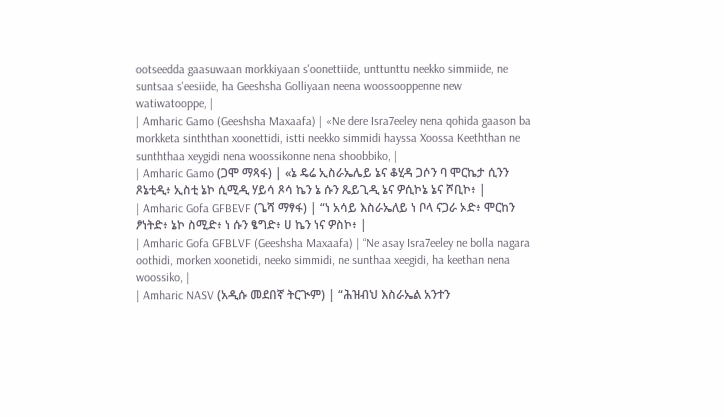ootseedda gaasuwaan morkkiyaan s'oonettiide, unttunttu neekko simmiide, ne suntsaa s'eesiide, ha Geeshsha Golliyaan neena woossooppenne new watiwatooppe, |
| Amharic Gamo (Geeshsha Maxaafa) | «Ne dere Isra7eeley nena qohida gaason ba morkketa sinththan xoonettidi, istti neekko simmidi hayssa Xoossa Keeththan ne sunththaa xeygidi nena woossikonne nena shoobbiko, |
| Amharic Gamo (ጋሞ ማጻፋ) | «ኔ ዴሬ ኢስራኤሌይ ኔና ቆሂዳ ጋሶን ባ ሞርኬታ ሲንን ጾኔቲዲ፥ ኢስቲ ኔኮ ሲሚዲ ሃይሳ ጾሳ ኬን ኔ ሱን ጼይጊዲ ኔና ዎሲኮኔ ኔና ሾቢኮ፥ |
| Amharic Gofa GFBEVF (ጌሻ ማፃፋ) | “ነ አሳይ እስራኤለይ ነ ቦላ ናጋራ ኦድ፥ ሞርከን ፆነትድ፥ ኔኮ ስሚድ፥ ነ ሱን ፄግድ፥ ሀ ኬን ነና ዎስኮ፥ |
| Amharic Gofa GFBLVF (Geeshsha Maxaafa) | “Ne asay Isra7eeley ne bolla nagara oothidi, morken xoonetidi, neeko simmidi, ne sunthaa xeegidi, ha keethan nena woossiko, |
| Amharic NASV (አዲሱ መደበኛ ትርጒም) | “ሕዝብህ እስራኤል አንተን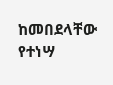ከመበደላቸው የተነሣ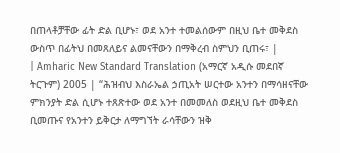በጠላቶቻቸው ፊት ድል ቢሆኑ፣ ወደ አንተ ተመልሰውም በዚህ ቤተ መቅደስ ውስጥ በፊትህ በመጸለይና ልመናቸውን በማቅረብ ስምህን ቢጠሩ፣ |
| Amharic New Standard Translation (አማርኛ አዲሱ መደበኛ ትርጉም) 2005 | “ሕዝብህ እስራኤል ኃጢአት ሠርተው አንተን በማሳዘናቸው ምክንያት ድል ሲሆኑ ተጸጽተው ወደ አንተ በመመለስ ወደዚህ ቤተ መቅደስ ቢመጡና የአንተን ይቅርታ ለማግኘት ራሳቸውን ዝቅ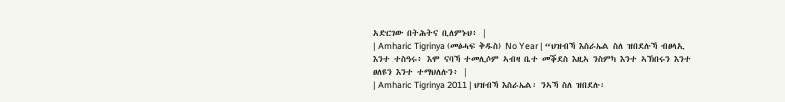አድርገው በትሕትና ቢለምኑህ፥ |
| Amharic Tigrinya (መፅሓፍ ቅዱስ) No Year | “ህዝብኻ እስራኤል ስለ ዝበደሉኻ ብፀላኢ እንተ ተስዓሩ፥ እሞ ናባኻ ተመሊሶም ኣብዛ ቤተ መቕደስ እዚኣ ንስምካ እንተ ኣኽበሩን እንተ ፀለዩን እንተ ተማህለሉን፥ |
| Amharic Tigrinya 2011 | ህዝብኻ እስራኤል፡ ንኣኻ ስለ ዝበደሉ፡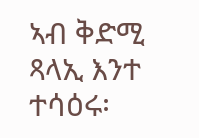ኣብ ቅድሚ ጻላኢ እንተ ተሳዕሩ፡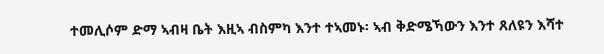ተመሊሶም ድማ ኣብዛ ቤት እዚኣ ብስምካ እንተ ተኣመኑ፡ ኣብ ቅድሜኻውን እንተ ጸለዩን እሻተ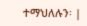ተማህለሉን፡ |